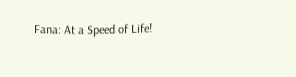Fana: At a Speed of Life!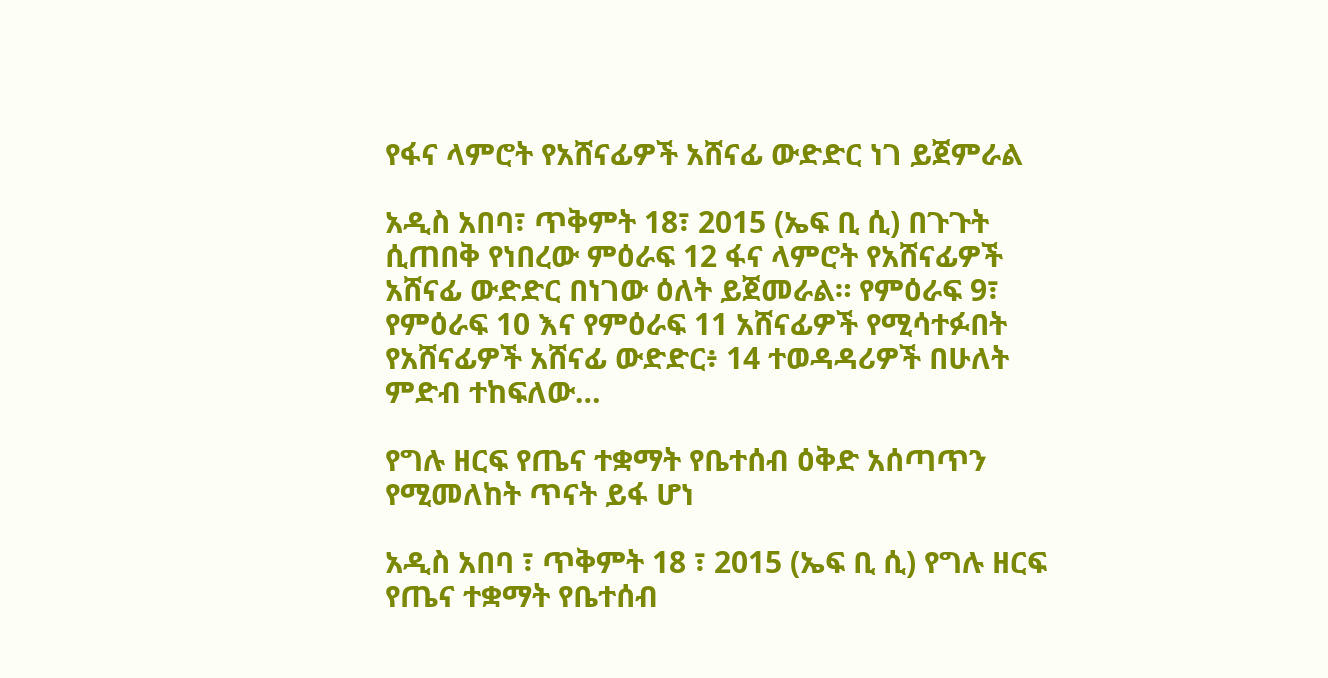የፋና ላምሮት የአሸናፊዎች አሸናፊ ውድድር ነገ ይጀምራል

አዲስ አበባ፣ ጥቅምት 18፣ 2015 (ኤፍ ቢ ሲ) በጉጉት ሲጠበቅ የነበረው ምዕራፍ 12 ፋና ላምሮት የአሸናፊዎች አሸናፊ ውድድር በነገው ዕለት ይጀመራል። የምዕራፍ 9፣ የምዕራፍ 10 እና የምዕራፍ 11 አሸናፊዎች የሚሳተፉበት የአሸናፊዎች አሸናፊ ውድድር፥ 14 ተወዳዳሪዎች በሁለት ምድብ ተከፍለው…

የግሉ ዘርፍ የጤና ተቋማት የቤተሰብ ዕቅድ አሰጣጥን የሚመለከት ጥናት ይፋ ሆነ

አዲስ አበባ ፣ ጥቅምት 18 ፣ 2015 (ኤፍ ቢ ሲ) የግሉ ዘርፍ የጤና ተቋማት የቤተሰብ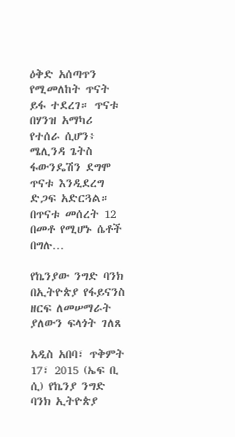ዕቅድ አሰጣጥን የሚመለከት ጥናት ይፋ ተደረገ። ጥናቱ በሃንዝ አማካሪ የተሰራ ሲሆን፥ ሜሊንዳ ጌትስ ፋውንዴሽን ደግሞ ጥናቱ እንዲደረግ ድጋፍ አድርጓል። በጥናቱ መሰረት 12 በመቶ የሚሆኑ ሴቶች በግሉ…

የኬንያው ንግድ ባንክ በኢትዮጵያ የፋይናንስ ዘርፍ ለመሠማራት ያለውን ፍላጎት ገለጸ

አዲስ አበባ፣ ጥቅምት 17፣ 2015 (ኤፍ ቢ ሲ) የኬንያ ንግድ ባንክ ኢትዮጵያ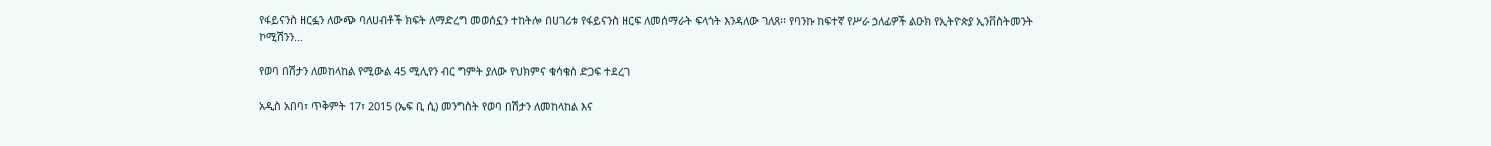የፋይናንስ ዘርፏን ለውጭ ባለሀብቶች ክፍት ለማድረግ መወሰኗን ተከትሎ በሀገሪቱ የፋይናንስ ዘርፍ ለመሰማራት ፍላጎት እንዳለው ገለጸ፡፡ የባንኩ ከፍተኛ የሥራ ኃለፊዎች ልዑክ የኢትዮጵያ ኢንቨስትመንት ኮሚሽንን…

የወባ በሽታን ለመከላከል የሚውል 45 ሚሊየን ብር ግምት ያለው የህክምና ቁሳቁስ ድጋፍ ተደረገ

አዲስ አበባ፣ ጥቅምት 17፣ 2015 (ኤፍ ቢ ሲ) መንግስት የወባ በሽታን ለመከላከል እና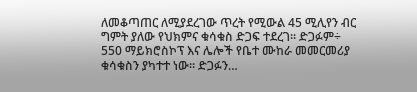ለመቆጣጠር ለሚያደረገው ጥረት የሚውል 45 ሚሊየን ብር ግምት ያለው የህክምና ቁሳቁስ ድጋፍ ተደረገ፡፡ ድጋፉም÷ 550 ማይክሮስኮፕ እና ሌሎች የቤተ ሙከራ መመርመሪያ ቁሳቁስን ያካተተ ነው፡፡ ድጋፉን…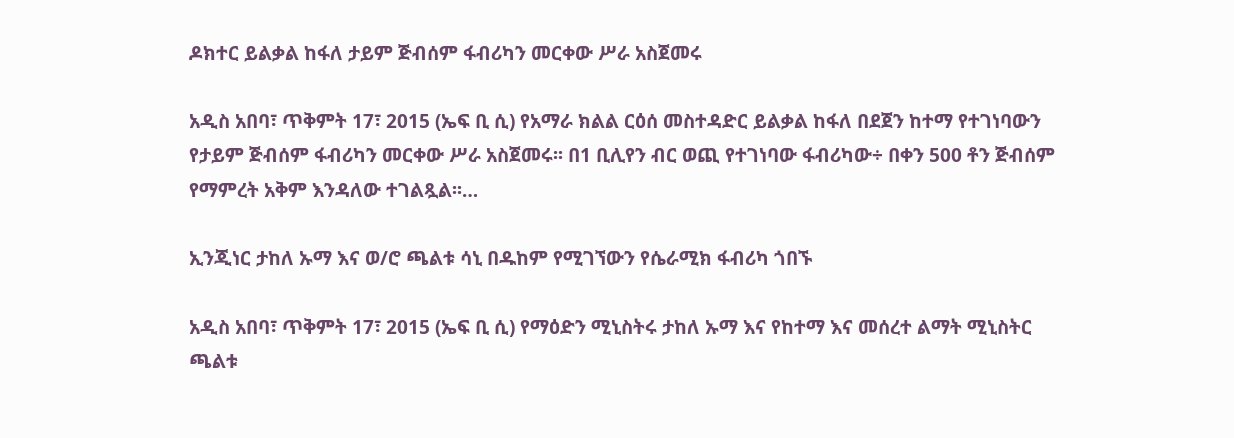ዶክተር ይልቃል ከፋለ ታይም ጅብሰም ፋብሪካን መርቀው ሥራ አስጀመሩ

አዲስ አበባ፣ ጥቅምት 17፣ 2015 (ኤፍ ቢ ሲ) የአማራ ክልል ርዕሰ መስተዳድር ይልቃል ከፋለ በደጀን ከተማ የተገነባውን የታይም ጅብሰም ፋብሪካን መርቀው ሥራ አስጀመሩ፡፡ በ1 ቢሊየን ብር ወጪ የተገነባው ፋብሪካው÷ በቀን 500 ቶን ጅብሰም የማምረት አቅም እንዳለው ተገልጿል፡፡…

ኢንጂነር ታከለ ኡማ እና ወ/ሮ ጫልቱ ሳኒ በዱከም የሚገኘውን የሴራሚክ ፋብሪካ ጎበኙ

አዲስ አበባ፣ ጥቅምት 17፣ 2015 (ኤፍ ቢ ሲ) የማዕድን ሚኒስትሩ ታከለ ኡማ እና የከተማ እና መሰረተ ልማት ሚኒስትር ጫልቱ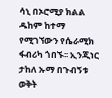ሳኒ በኦሮሚያ ክልል ዱከም ከተማ የሚገኘውን የሴራሚክ ፋብሪካ ጎበኙ፡፡ ኢንጂነር ታከለ ኡማ በጉብኝቱ ወቅት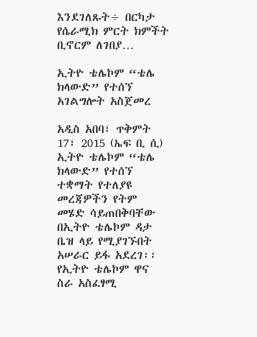እንደገለጹት÷ በርካታ የሴራሚክ ምርት ክምችት ቢኖርም ለገበያ…

ኢትዮ ቴሌኮም “ቴሌ ክላውድ” የተሰኘ አገልግሎት አስጀመረ

አዲስ አበባ፣ ጥቅምት 17፣ 2015 (ኤፍ ቢ ሲ) ኢትዮ ቴሌኮም “ቴሌ ክላውድ” የተሰኘ ተቋማት የተለያዩ መረጃዎችን የትም መሄድ ሳይጠበቅባቸው በኢትዮ ቴሌኮም ዳታ ቤዝ ላይ የሚያገኙበት አሠራር ይፋ አደረገ፡፡ የኢትዮ ቴሌኮም ዋና ስራ አስፈፃሚ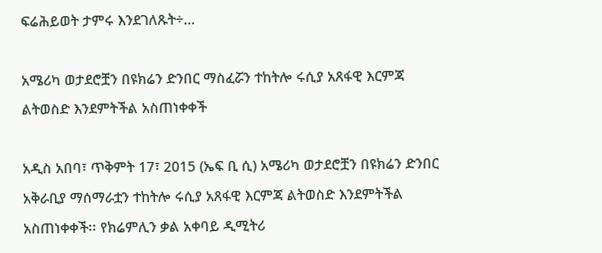ፍሬሕይወት ታምሩ እንደገለጹት÷…

አሜሪካ ወታደሮቿን በዩክሬን ድንበር ማስፈሯን ተከትሎ ሩሲያ አጸፋዊ እርምጃ ልትወስድ እንደምትችል አስጠነቀቀች

አዲስ አበባ፣ ጥቅምት 17፣ 2015 (ኤፍ ቢ ሲ) አሜሪካ ወታደሮቿን በዩክሬን ድንበር አቅራቢያ ማሰማራቷን ተከትሎ ሩሲያ አጸፋዊ እርምጃ ልትወስድ እንደምትችል አስጠነቀቀች፡፡ የክሬምሊን ቃል አቀባይ ዲሚትሪ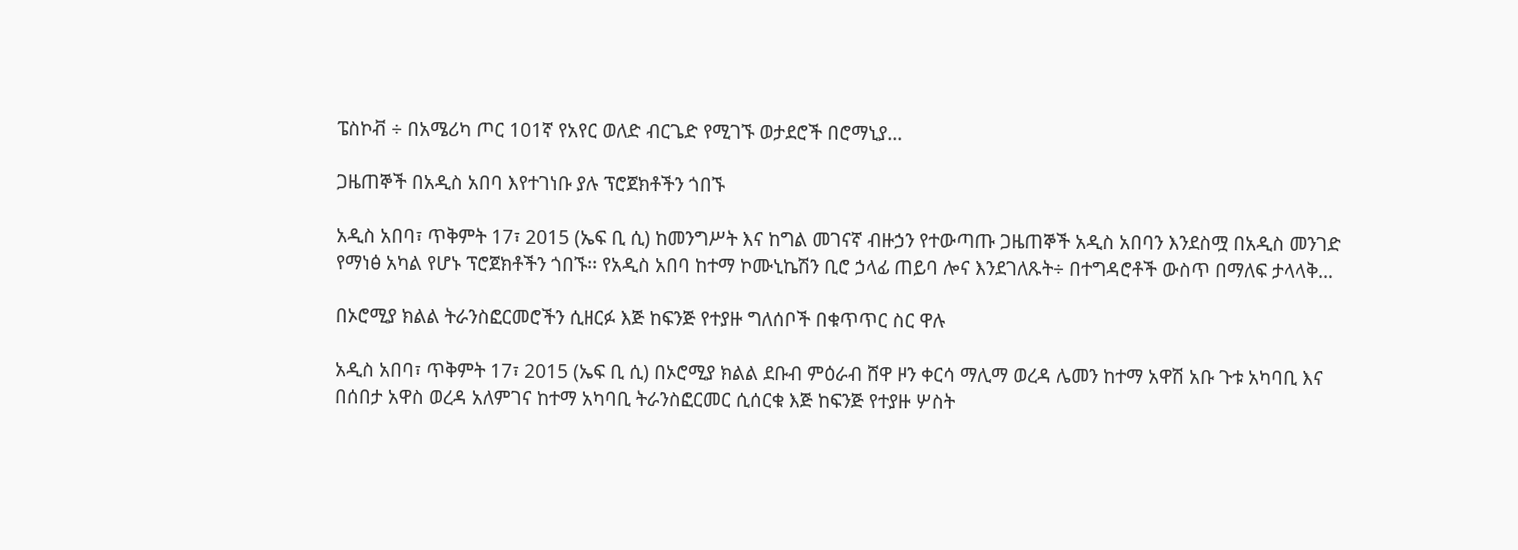ፔስኮቭ ÷ በአሜሪካ ጦር 101ኛ የአየር ወለድ ብርጌድ የሚገኙ ወታደሮች በሮማኒያ…

ጋዜጠኞች በአዲስ አበባ እየተገነቡ ያሉ ፕሮጀክቶችን ጎበኙ

አዲስ አበባ፣ ጥቅምት 17፣ 2015 (ኤፍ ቢ ሲ) ከመንግሥት እና ከግል መገናኛ ብዙኃን የተውጣጡ ጋዜጠኞች አዲስ አበባን እንደስሟ በአዲስ መንገድ የማነፅ አካል የሆኑ ፕሮጀክቶችን ጎበኙ፡፡ የአዲስ አበባ ከተማ ኮሙኒኬሽን ቢሮ ኃላፊ ጠይባ ሎና እንደገለጹት÷ በተግዳሮቶች ውስጥ በማለፍ ታላላቅ…

በኦሮሚያ ክልል ትራንስፎርመሮችን ሲዘርፉ እጅ ከፍንጅ የተያዙ ግለሰቦች በቁጥጥር ስር ዋሉ

አዲስ አበባ፣ ጥቅምት 17፣ 2015 (ኤፍ ቢ ሲ) በኦሮሚያ ክልል ደቡብ ምዕራብ ሸዋ ዞን ቀርሳ ማሊማ ወረዳ ሌመን ከተማ አዋሽ አቡ ጉቱ አካባቢ እና በሰበታ አዋስ ወረዳ አለምገና ከተማ አካባቢ ትራንስፎርመር ሲሰርቁ እጅ ከፍንጅ የተያዙ ሦስት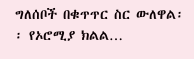ግለሰቦች በቁጥጥር ስር ውለዋል፡፡ የኦሮሚያ ክልል…